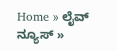Home » ಲೈವ್ ನ್ಯೂಸ್ »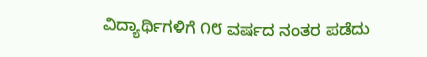ವಿದ್ಯಾರ್ಥಿಗಳಿಗೆ ೧೮ ವರ್ಷದ ನಂತರ ಪಡೆದು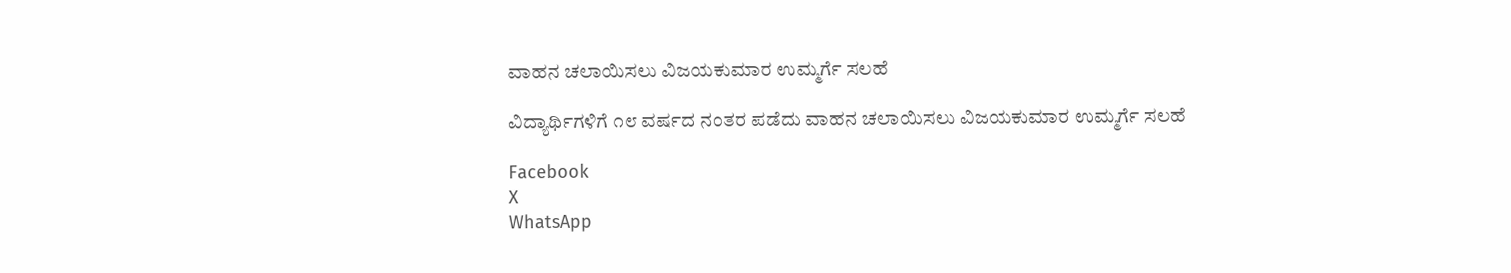ವಾಹನ ಚಲಾಯಿಸಲು ವಿಜಯಕುಮಾರ ಉಮ್ಮರ್ಗೆ ಸಲಹೆ

ವಿದ್ಯಾರ್ಥಿಗಳಿಗೆ ೧೮ ವರ್ಷದ ನಂತರ ಪಡೆದು ವಾಹನ ಚಲಾಯಿಸಲು ವಿಜಯಕುಮಾರ ಉಮ್ಮರ್ಗೆ ಸಲಹೆ

Facebook
X
WhatsApp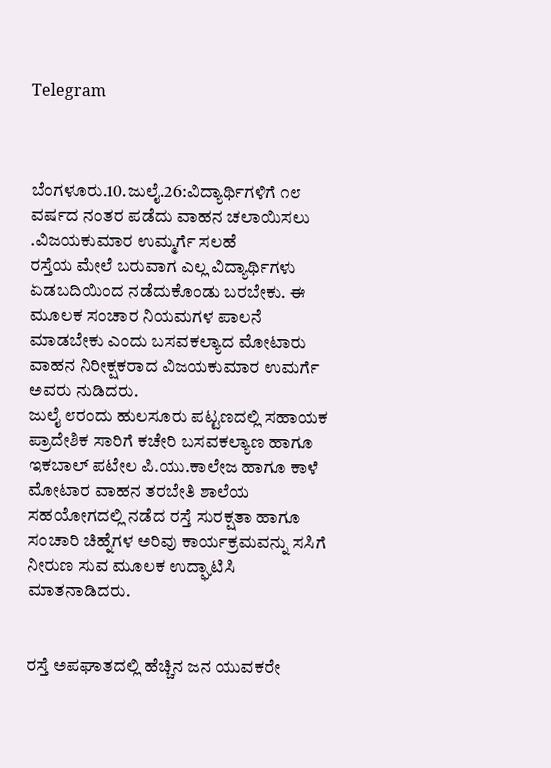Telegram



ಬೆಂಗಳೂರು.10.ಜುಲೈ.26:ವಿದ್ಯಾರ್ಥಿಗಳಿಗೆ ೧೮ ವರ್ಷದ ನಂತರ ಪಡೆದು ವಾಹನ ಚಲಾಯಿಸಲು .ವಿಜಯಕುಮಾರ ಉಮ್ಮರ್ಗೆ ಸಲಹೆ
ರಸ್ತೆಯ ಮೇಲೆ ಬರುವಾಗ ಎಲ್ಲ ವಿದ್ಯಾರ್ಥಿಗಳು ಏಡಬದಿಯಿಂದ ನಡೆದುಕೊಂಡು ಬರಬೇಕು. ಈ ಮೂಲಕ ಸಂಚಾರ ನಿಯಮಗಳ ಪಾಲನೆ ಮಾಡಬೇಕು ಎಂದು ಬಸವಕಲ್ಯಾದ ಮೋಟಾರು ವಾಹನ ನಿರೀಕ್ಷಕರಾದ ವಿಜಯಕುಮಾರ ಉಮರ್ಗೆ ಅವರು ನುಡಿದರು.
ಜುಲೈ ೮ರಂದು ಹುಲಸೂರು ಪಟ್ಟಣದಲ್ಲಿ ಸಹಾಯಕ ಪ್ರಾದೇಶಿಕ ಸಾರಿಗೆ ಕಚೇರಿ ಬಸವಕಲ್ಯಾಣ ಹಾಗೂ ಇಕಬಾಲ್ ಪಟೇಲ ಪಿ.ಯು.ಕಾಲೇಜ ಹಾಗೂ ಕಾಳೆ ಮೋಟಾರ ವಾಹನ ತರಬೇತಿ ಶಾಲೆಯ ಸಹಯೋಗದಲ್ಲಿ ನಡೆದ ರಸ್ತೆ ಸುರಕ್ಷತಾ ಹಾಗೂ ಸಂಚಾರಿ ಚಿಹ್ನೆಗಳ ಅರಿವು ಕಾರ್ಯಕ್ರಮವನ್ನು ಸಸಿಗೆ ನೀರುಣ ಸುವ ಮೂಲಕ ಉದ್ಘಾಟಿಸಿ ಮಾತನಾಡಿದರು.


ರಸ್ತೆ ಅಪಘಾತದಲ್ಲಿ ಹೆಚ್ಚಿನ ಜನ ಯುವಕರೇ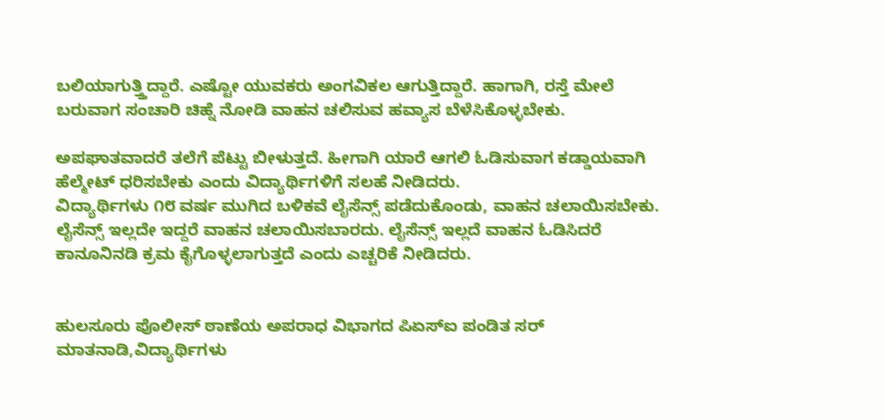ಬಲಿಯಾಗುತ್ತ್ತಿದ್ದಾರೆ. ಎಷ್ಟೋ ಯುವಕರು ಅಂಗವಿಕಲ ಆಗುತ್ತಿದ್ದಾರೆ. ಹಾಗಾಗಿ, ರಸ್ತೆ ಮೇಲೆ ಬರುವಾಗ ಸಂಚಾರಿ ಚಿಹ್ನೆ ನೋಡಿ ವಾಹನ ಚಲಿಸುವ ಹವ್ಯಾಸ ಬೆಳೆಸಿಕೊಳ್ಳಬೇಕು.

ಅಪಘಾತವಾದರೆ ತಲೆಗೆ ಪೆಟ್ಟು ಬೀಳುತ್ತದೆ. ಹೀಗಾಗಿ ಯಾರೆ ಆಗಲಿ ಓಡಿಸುವಾಗ ಕಡ್ಡಾಯವಾಗಿ ಹೆಲ್ಮೇಟ್ ಧರಿಸಬೇಕು ಎಂದು ವಿದ್ಯಾರ್ಥಿಗಳಿಗೆ ಸಲಹೆ ನೀಡಿದರು.
ವಿದ್ಯಾರ್ಥಿಗಳು ೧೮ ವರ್ಷ ಮುಗಿದ ಬಳಿಕವೆ ಲೈಸೆನ್ಸ್ ಪಡೆದುಕೊಂಡು, ವಾಹನ ಚಲಾಯಿಸಬೇಕು. ಲೈಸೆನ್ಸ್ ಇಲ್ಲದೇ ಇದ್ದರೆ ವಾಹನ ಚಲಾಯಿಸಬಾರದು. ಲೈಸೆನ್ಸ್ ಇಲ್ಲದೆ ವಾಹನ ಓಡಿಸಿದರೆ ಕಾನೂನಿನಡಿ ಕ್ರಮ ಕೈಗೊಳ್ಳಲಾಗುತ್ತದೆ ಎಂದು ಎಚ್ಚರಿಕೆ ನೀಡಿದರು.


ಹುಲಸೂರು ಪೊಲೀಸ್ ಠಾಣೆಯ ಅಪರಾಧ ವಿಭಾಗದ ಪಿಏಸ್‌ಐ ಪಂಡಿತ ಸರ್  ಮಾತನಾಡಿ,ವಿದ್ಯಾರ್ಥಿಗಳು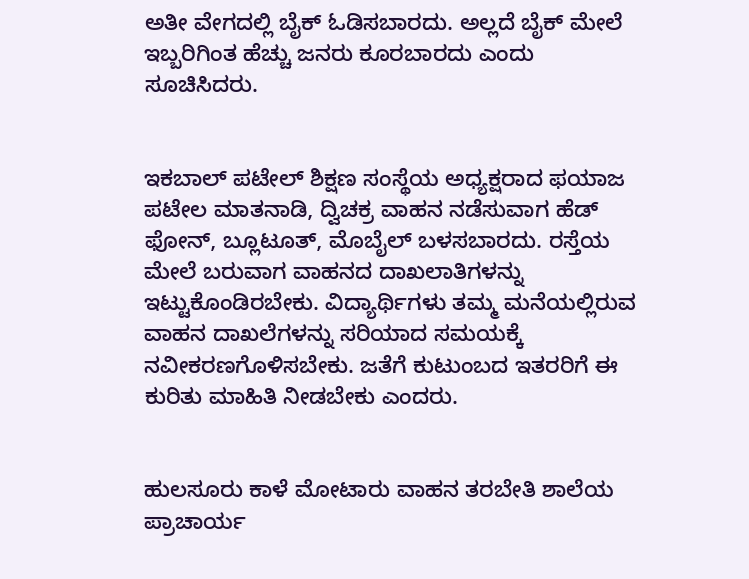ಅತೀ ವೇಗದಲ್ಲಿ ಬೈಕ್ ಓಡಿಸಬಾರದು. ಅಲ್ಲದೆ ಬೈಕ್ ಮೇಲೆ ಇಬ್ಬರಿಗಿಂತ ಹೆಚ್ಚು ಜನರು ಕೂರಬಾರದು ಎಂದು ಸೂಚಿಸಿದರು.


ಇಕಬಾಲ್ ಪಟೇಲ್ ಶಿಕ್ಷಣ ಸಂಸ್ಥೆಯ ಅಧ್ಯಕ್ಷರಾದ ಫಯಾಜ ಪಟೇಲ ಮಾತನಾಡಿ, ದ್ವಿಚಕ್ರ ವಾಹನ ನಡೆಸುವಾಗ ಹೆಡ್ ಫೋನ್, ಬ್ಲೂಟೂತ್, ಮೊಬೈಲ್ ಬಳಸಬಾರದು. ರಸ್ತೆಯ ಮೇಲೆ ಬರುವಾಗ ವಾಹನದ ದಾಖಲಾತಿಗಳನ್ನು ಇಟ್ಟುಕೊಂಡಿರಬೇಕು. ವಿದ್ಯಾರ್ಥಿಗಳು ತಮ್ಮ ಮನೆಯಲ್ಲಿರುವ ವಾಹನ ದಾಖಲೆಗಳನ್ನು ಸರಿಯಾದ ಸಮಯಕ್ಕೆ ನವೀಕರಣಗೊಳಿಸಬೇಕು. ಜತೆಗೆ ಕುಟುಂಬದ ಇತರರಿಗೆ ಈ ಕುರಿತು ಮಾಹಿತಿ ನೀಡಬೇಕು ಎಂದರು.


ಹುಲಸೂರು ಕಾಳೆ ಮೋಟಾರು ವಾಹನ ತರಬೇತಿ ಶಾಲೆಯ ಪ್ರಾಚಾರ್ಯ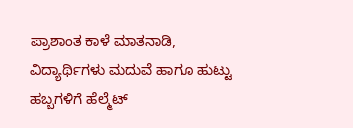ಪ್ರಾಶಾಂತ ಕಾಳೆ ಮಾತನಾಡಿ, ವಿದ್ಯಾರ್ಥಿಗಳು ಮದುವೆ ಹಾಗೂ ಹುಟ್ಟು ಹಬ್ಬಗಳಿಗೆ ಹೆಲ್ಮೆಟ್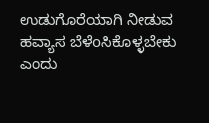ಉಡುಗೊರೆಯಾಗಿ ನೀಡುವ ಹವ್ಯಾಸ ಬೆಳೆoಸಿಕೊಳ್ಳಬೇಕು ಎಂದು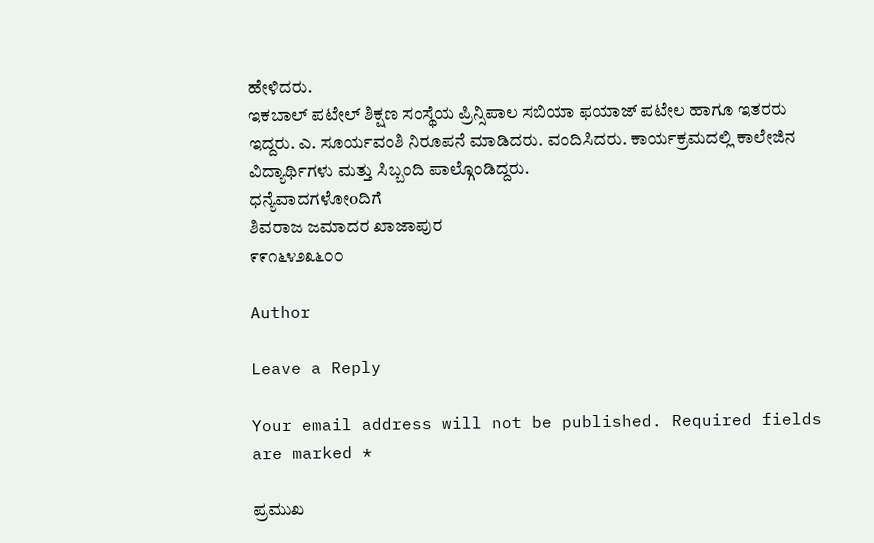ಹೇಳಿದರು.
ಇಕಬಾಲ್ ಪಟೇಲ್ ಶಿಕ್ಷಣ ಸಂಸ್ಥೆಯ ಪ್ರಿನ್ಸಿಪಾಲ ಸಬಿಯಾ ಫಯಾಜ್ ಪಟೇಲ ಹಾಗೂ ಇತರರು ಇದ್ದರು. ಎ. ಸೂರ್ಯವಂಶಿ ನಿರೂಪನೆ ಮಾಡಿದರು. ವಂದಿಸಿದರು. ಕಾರ್ಯಕ್ರಮದಲ್ಲಿ ಕಾಲೇಜಿನ ವಿದ್ಯಾರ್ಥಿಗಳು ಮತ್ತು ಸಿಬ್ಬಂದಿ ಪಾಲ್ಗೊಂಡಿದ್ದರು.
ಧನ್ಯೆವಾದಗಳೋoದಿಗೆ
ಶಿವರಾಜ ಜಮಾದರ ಖಾಜಾಪುರ
೯೯೧೬೪೨೩೬೦೦

Author

Leave a Reply

Your email address will not be published. Required fields are marked *

ಪ್ರಮುಖ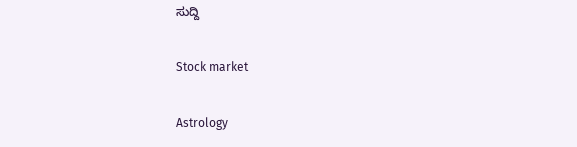ಸುದ್ದಿ

Stock market

Astrology